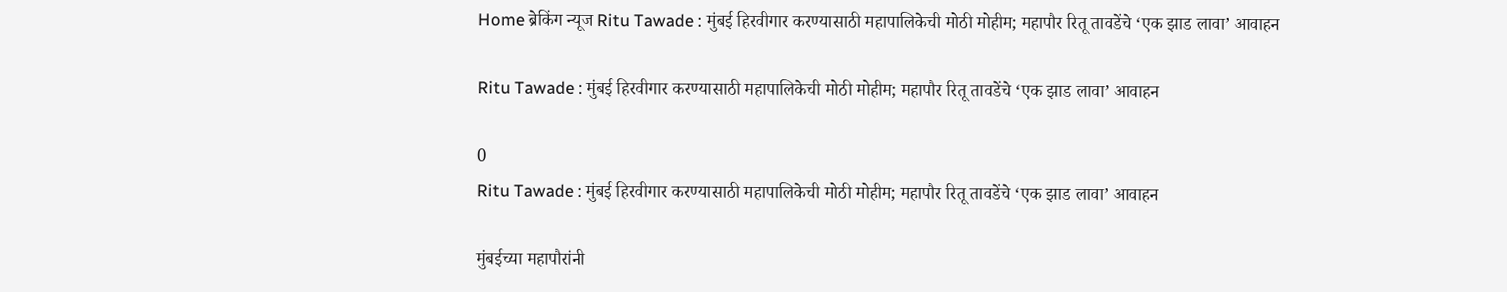Home ब्रेकिंग न्यूज Ritu Tawade : मुंबई हिरवीगार करण्यासाठी महापालिकेची मोठी मोहीम; महापौर रितू तावडेंचे ‘एक झाड लावा’ आवाहन

Ritu Tawade : मुंबई हिरवीगार करण्यासाठी महापालिकेची मोठी मोहीम; महापौर रितू तावडेंचे ‘एक झाड लावा’ आवाहन

0
Ritu Tawade : मुंबई हिरवीगार करण्यासाठी महापालिकेची मोठी मोहीम; महापौर रितू तावडेंचे ‘एक झाड लावा’ आवाहन

मुंबईच्या महापौरांनी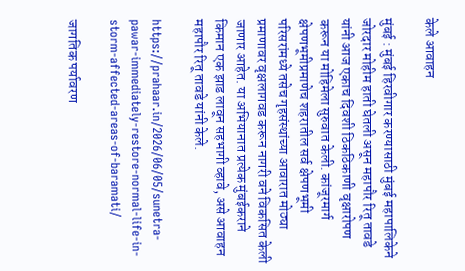केले आवाहन

मुंबई : मुंबई हिरवीगार करण्यासाठी मुंबई महापालिकेने जोरदार मोहीम हाती घेतली असून महापौर रितू तावडे यांनी आज एकाच दिवशी ठिकठिकाणी वृक्षारोपण करून या मोहिमेला सुरुवात केली. कांजूरमार्ग क्षेपणभूमीप्रमाणेच शहरातील सर्व क्षेपणभूमी परिसरांमध्ये तसेच गृहसंस्थांच्या आवारात मोठ्या प्रमाणावर वृक्षलागवड करून नागरी वने विकसित केली जाणार आहेत. या अभियानात प्रत्येक मुंबईकराने किमान एक झाड लावून सहभागी व्हावे, असे आवाहन महापौर रितू तावडे यांनी केले.

https://prahaar.in/2026/06/05/sunetra-pawar-immediately-restore-normal-life-in-storm-affected-areas-of-baramati/

जागतिक पर्यावरण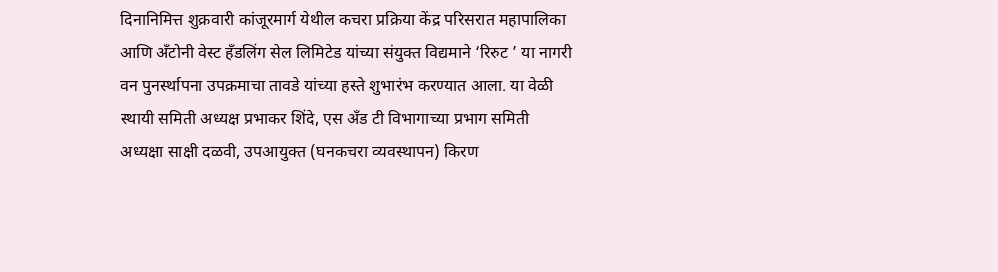दिनानिमित्त शुक्रवारी कांजूरमार्ग येथील कचरा प्रक्रिया केंद्र परिसरात महापालिका आणि अँटोनी वेस्ट हँडलिंग सेल लिमिटेड यांच्या संयुक्त विद्यमाने ‘रिरुट ’ या नागरी वन पुनर्स्थापना उपक्रमाचा तावडे यांच्या हस्ते शुभारंभ करण्यात आला. या वेळी स्थायी समिती अध्यक्ष प्रभाकर शिंदे, एस अँड टी विभागाच्या प्रभाग समिती अध्यक्षा साक्षी दळवी, उपआयुक्त (घनकचरा व्यवस्थापन) किरण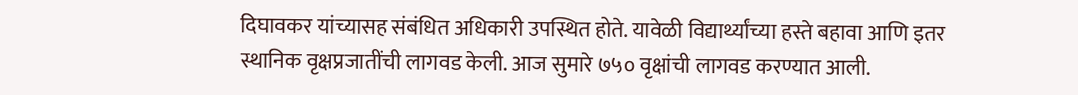दिघावकर यांच्यासह संबंधित अधिकारी उपस्थित होते. यावेळी विद्यार्थ्यांच्या हस्ते बहावा आणि इतर स्थानिक वृक्षप्रजातींची लागवड केली. आज सुमारे ७५० वृक्षांची लागवड करण्यात आली.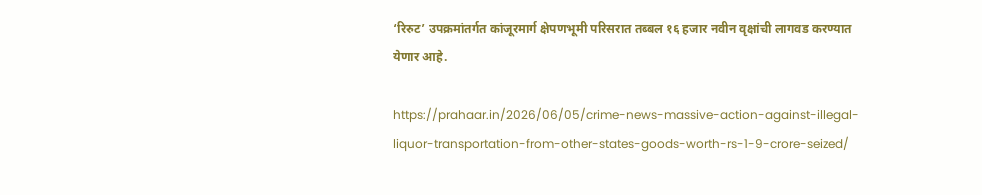‘रिरुट’ उपक्रमांतर्गत कांजूरमार्ग क्षेपणभूमी परिसरात तब्बल १६ हजार नवीन वृक्षांची लागवड करण्यात येणार आहे.

https://prahaar.in/2026/06/05/crime-news-massive-action-against-illegal-liquor-transportation-from-other-states-goods-worth-rs-1-9-crore-seized/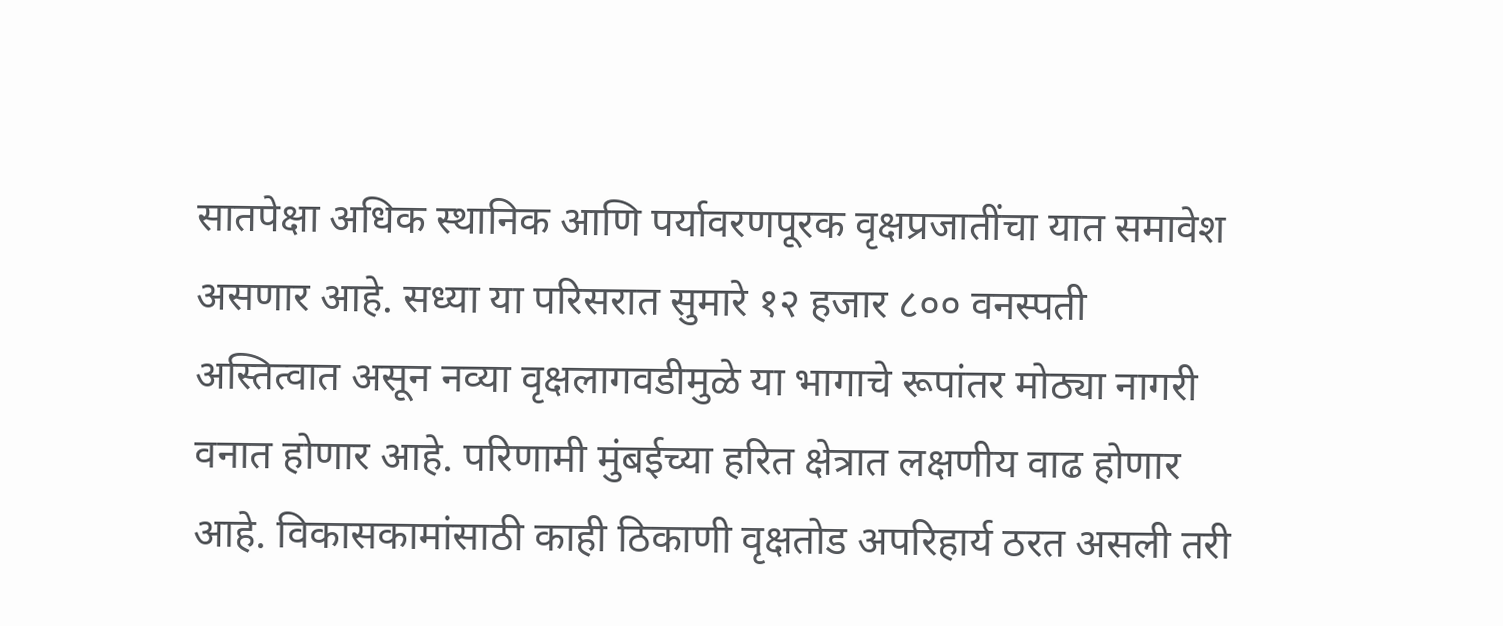सातपेक्षा अधिक स्थानिक आणि पर्यावरणपूरक वृक्षप्रजातींचा यात समावेश असणार आहे. सध्या या परिसरात सुमारे १२ हजार ८०० वनस्पती अस्तित्वात असून नव्या वृक्षलागवडीमुळे या भागाचे रूपांतर मोठ्या नागरी वनात होणार आहे. परिणामी मुंबईच्या हरित क्षेत्रात लक्षणीय वाढ होणार आहे. विकासकामांसाठी काही ठिकाणी वृक्षतोड अपरिहार्य ठरत असली तरी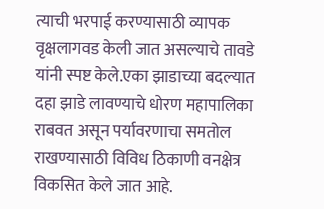त्याची भरपाई करण्यासाठी व्यापक वृक्षलागवड केली जात असल्याचे तावडे यांनी स्पष्ट केले.एका झाडाच्या बदल्यात दहा झाडे लावण्याचे धोरण महापालिका राबवत असून पर्यावरणाचा समतोल राखण्यासाठी विविध ठिकाणी वनक्षेत्र विकसित केले जात आहे.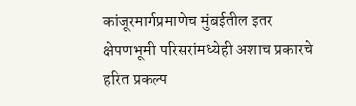कांजूरमार्गप्रमाणेच मुंबईतील इतर क्षेपणभूमी परिसरांमध्येही अशाच प्रकारचे हरित प्रकल्प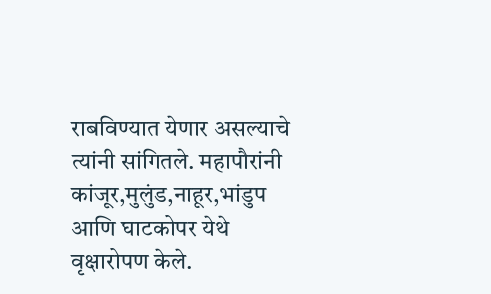राबविण्यात येणार असल्याचे त्यांनी सांगितले. महापौरांनी कांजूर,मुलुंड,नाहूर,भांडुप आणि घाटकोपर येथे वृक्षारोपण केले.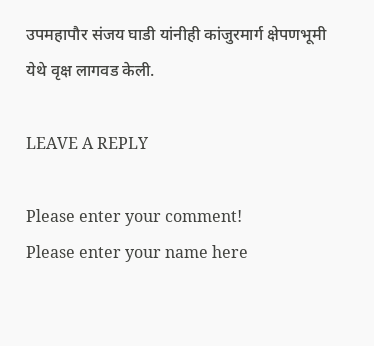उपमहापौर संजय घाडी यांनीही कांजुरमार्ग क्षेपणभूमी येथे वृक्ष लागवड केली.

LEAVE A REPLY

Please enter your comment!
Please enter your name here